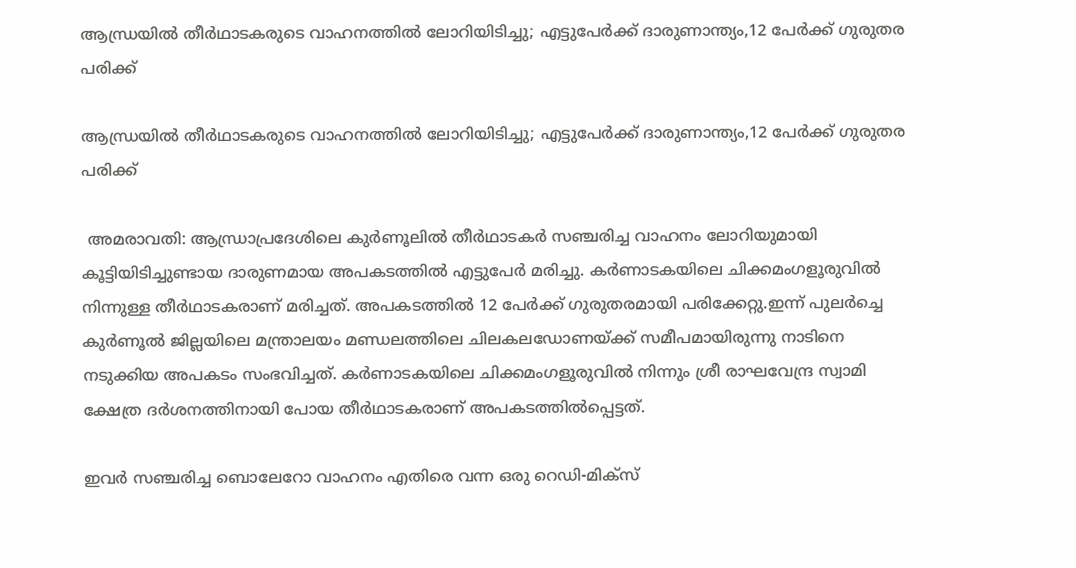ആന്ധ്രയിൽ തീർഥാടകരുടെ വാഹനത്തിൽ ലോറിയിടിച്ചു; എട്ടുപേർക്ക് ദാരുണാന്ത്യം,12 പേർക്ക് ഗുരുതര പരിക്ക്

ആന്ധ്രയിൽ തീർഥാടകരുടെ വാഹനത്തിൽ ലോറിയിടിച്ചു; എട്ടുപേർക്ക് ദാരുണാന്ത്യം,12 പേർക്ക് ഗുരുതര പരിക്ക്

 അമരാവതി: ആന്ധ്രാപ്രദേശിലെ കുർണൂലിൽ തീർഥാടകർ സഞ്ചരിച്ച വാഹനം ലോറിയുമായി കൂട്ടിയിടിച്ചുണ്ടായ ദാരുണമായ അപകടത്തിൽ എട്ടുപേർ മരിച്ചു. കർണാടകയിലെ ചിക്കമംഗളൂരുവിൽ നിന്നുള്ള തീർഥാടകരാണ് മരിച്ചത്. അപകടത്തിൽ 12 പേർക്ക് ഗുരുതരമായി പരിക്കേറ്റു.ഇന്ന് പുലർച്ചെ കുർണൂൽ ജില്ലയിലെ മന്ത്രാലയം മണ്ഡലത്തിലെ ചിലകലഡോണയ്ക്ക് സമീപമായിരുന്നു നാടിനെ നടുക്കിയ അപകടം സംഭവിച്ചത്. കർണാടകയിലെ ചിക്കമംഗളൂരുവിൽ നിന്നും ശ്രീ രാഘവേന്ദ്ര സ്വാമി ക്ഷേത്ര ദർശനത്തിനായി പോയ തീർഥാടകരാണ് അപകടത്തിൽപ്പെട്ടത്.

ഇവർ സഞ്ചരിച്ച ബൊലേറോ വാഹനം എതിരെ വന്ന ഒരു റെഡി-മിക്സ്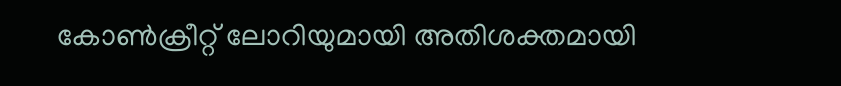കോൺക്രീറ്റ് ലോറിയുമായി അതിശക്തമായി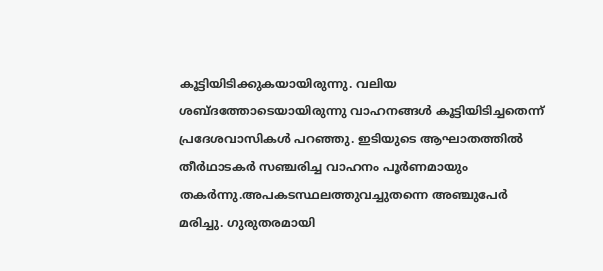കൂട്ടിയിടിക്കുകയായിരുന്നു. വലിയ ശബ്ദത്തോടെയായിരുന്നു വാഹനങ്ങൾ കൂട്ടിയിടിച്ചതെന്ന് പ്രദേശവാസികൾ പറഞ്ഞു. ഇടിയുടെ ആഘാതത്തിൽ തീർഥാടകർ സഞ്ചരിച്ച വാഹനം പൂർണമായും തകർന്നു.അപകടസ്ഥലത്തുവച്ചുതന്നെ അഞ്ചുപേർ മരിച്ചു. ഗുരുതരമായി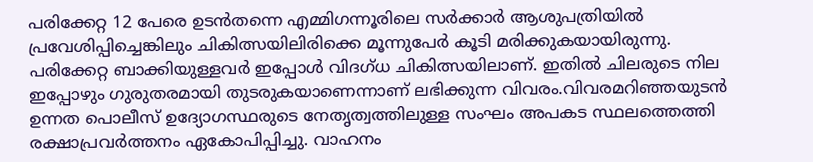പരിക്കേറ്റ 12 പേരെ ഉടൻതന്നെ എമ്മിഗന്നൂരിലെ സർക്കാർ ആശുപത്രിയിൽ പ്രവേശിപ്പിച്ചെങ്കിലും ചികിത്സയിലിരിക്കെ മൂന്നുപേർ കൂടി മരിക്കുകയായിരുന്നു. പരിക്കേറ്റ ബാക്കിയുള്ളവർ ഇപ്പോൾ വിദഗ്ധ ചികിത്സയിലാണ്. ഇതിൽ ചിലരുടെ നില ഇപ്പോഴും ഗുരുതരമായി തുടരുകയാണെന്നാണ് ലഭിക്കുന്ന വിവരം.വിവരമറിഞ്ഞയുടൻ ഉന്നത പൊലീസ് ഉദ്യോഗസ്ഥരുടെ നേതൃത്വത്തിലുള്ള സംഘം അപകട സ്ഥലത്തെത്തി രക്ഷാപ്രവർത്തനം ഏകോപിപ്പിച്ചു. വാഹനം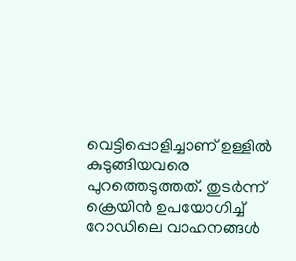വെട്ടിപ്പൊളിച്ചാണ് ഉള്ളിൽ കുടുങ്ങിയവരെ പുറത്തെടുത്തത്. തുടർന്ന് ക്രെയിൻ ഉപയോഗിച്ച് റോഡിലെ വാഹനങ്ങൾ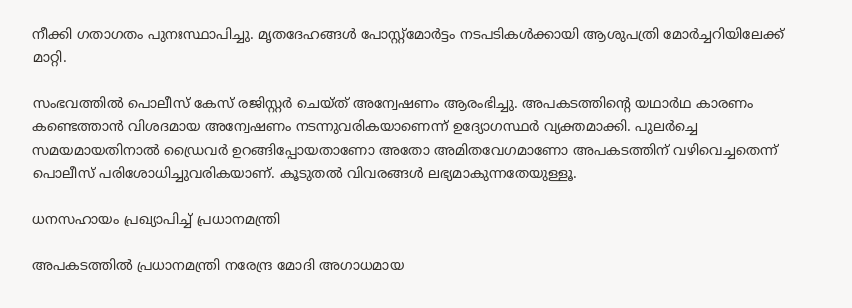നീക്കി ഗതാഗതം പുനഃസ്ഥാപിച്ചു. മൃതദേഹങ്ങൾ പോസ്റ്റ്‌മോർട്ടം നടപടികൾക്കായി ആശുപത്രി മോർച്ചറിയിലേക്ക് മാറ്റി.

സംഭവത്തിൽ പൊലീസ് കേസ് രജിസ്റ്റർ ചെയ്‌ത്‌ അന്വേഷണം ആരംഭിച്ചു. അപകടത്തിൻ്റെ യഥാർഥ കാരണം കണ്ടെത്താൻ വിശദമായ അന്വേഷണം നടന്നുവരികയാണെന്ന് ഉദ്യോഗസ്ഥർ വ്യക്തമാക്കി. പുലർച്ചെ സമയമായതിനാൽ ഡ്രൈവർ ഉറങ്ങിപ്പോയതാണോ അതോ അമിതവേഗമാണോ അപകടത്തിന് വഴിവെച്ചതെന്ന് പൊലീസ് പരിശോധിച്ചുവരികയാണ്. കൂടുതൽ വിവരങ്ങൾ ലഭ്യമാകുന്നതേയുള്ളൂ.

ധനസഹായം പ്രഖ്യാപിച്ച് പ്രധാനമന്ത്രി

അപകടത്തിൽ പ്രധാനമന്ത്രി നരേന്ദ്ര മോദി അഗാധമായ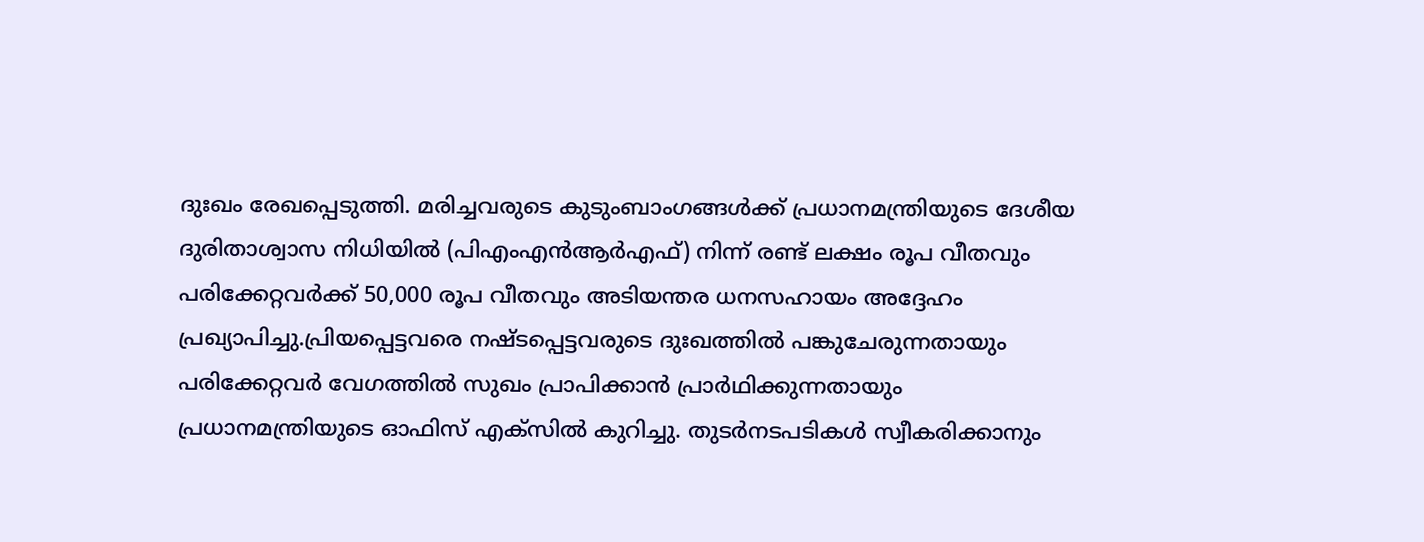ദുഃഖം രേഖപ്പെടുത്തി. മരിച്ചവരുടെ കുടുംബാംഗങ്ങൾക്ക് പ്രധാനമന്ത്രിയുടെ ദേശീയ ദുരിതാശ്വാസ നിധിയിൽ (പിഎംഎൻആർഎഫ്) നിന്ന് രണ്ട് ലക്ഷം രൂപ വീതവും പരിക്കേറ്റവർക്ക് 50,000 രൂപ വീതവും അടിയന്തര ധനസഹായം അദ്ദേഹം പ്രഖ്യാപിച്ചു.പ്രിയപ്പെട്ടവരെ നഷ്‌ട‌പ്പെട്ടവരുടെ ദുഃഖത്തിൽ പങ്കുചേരുന്നതായും പരിക്കേറ്റവർ വേഗത്തിൽ സുഖം പ്രാപിക്കാൻ പ്രാർഥിക്കുന്നതായും പ്രധാനമന്ത്രിയുടെ ഓഫിസ് എക്സിൽ കുറിച്ചു. തുടർനടപടികൾ സ്വീകരിക്കാനും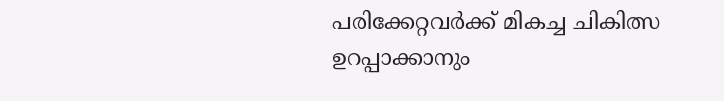പരിക്കേറ്റവർക്ക് മികച്ച ചികിത്സ ഉറപ്പാക്കാനും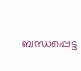ബന്ധപ്പെട്ട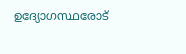ഉദ്യോഗസ്ഥരോട്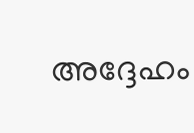അദ്ദേഹം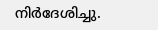നിർദേശിച്ചു.